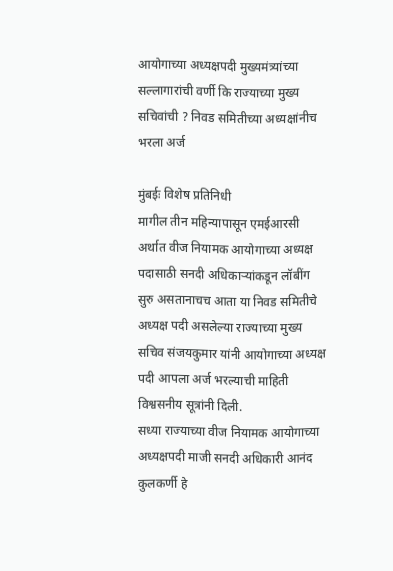आयोगाच्या अध्यक्षपदी मुख्यमंत्र्यांच्या सल्लागारांची वर्णी कि राज्याच्या मुख्य सचिवांची ? निवड समितीच्या अध्यक्षांनीच भरला अर्ज

मुंबईः विशेष प्रतिनिधी
मागील तीन महिन्यापासून एमईआरसी अर्थात वीज नियामक आयोगाच्या अध्यक्ष पदासाठी सनदी अधिकाऱ्यांकडून लॉबींग सुरु असतानाचच आता या निवड समितीचे अध्यक्ष पदी असलेल्या राज्याच्या मुख्य सचिव संजयकुमार यांनी आयोगाच्या अध्यक्ष पदी आपला अर्ज भरल्याची माहिती विश्वसनीय सूत्रांनी दिली.
सध्या राज्याच्या वीज नियामक आयोगाच्या अध्यक्षपदी माजी सनदी अधिकारी आनंद कुलकर्णी हे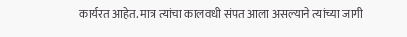कार्यरत आहेत. मात्र त्यांचा कालवधी संपत आला असल्याने त्यांच्या जागी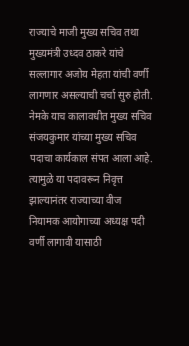राज्याचे माजी मुख्य सचिव तथा मुख्यमंत्री उध्दव ठाकरे यांचे सल्लागार अजोय मेहता यांची वर्णी लागणार असल्याची चर्चा सुरु होती. नेमके याच कालावधीत मुख्य सचिव संजयकुमार यांच्या मुख्य सचिव पदाचा कार्यकाल संपत आला आहे. त्यामुळे या पदावरून निवृत्त झाल्यानंतर राज्याच्या वीज नियामक आयोगाच्या अध्यक्ष पदी वर्णी लागावी यासाठी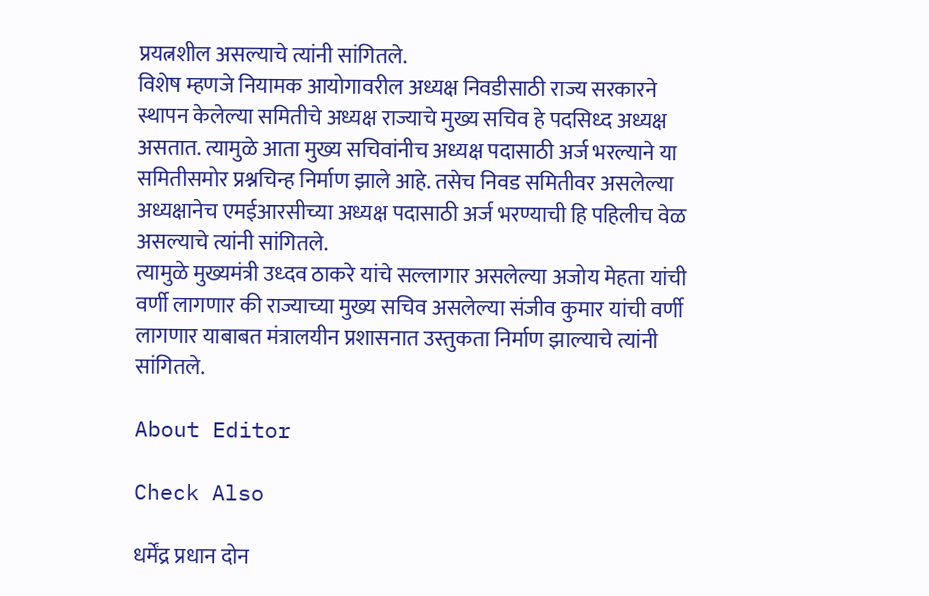प्रयत्नशील असल्याचे त्यांनी सांगितले.
विशेष म्हणजे नियामक आयोगावरील अध्यक्ष निवडीसाठी राज्य सरकारने स्थापन केलेल्या समितीचे अध्यक्ष राज्याचे मुख्य सचिव हे पदसिध्द अध्यक्ष असतात. त्यामुळे आता मुख्य सचिवांनीच अध्यक्ष पदासाठी अर्ज भरल्याने या समितीसमोर प्रश्नचिन्ह निर्माण झाले आहे. तसेच निवड समितीवर असलेल्या अध्यक्षानेच एमईआरसीच्या अध्यक्ष पदासाठी अर्ज भरण्याची हि पहिलीच वेळ असल्याचे त्यांनी सांगितले.
त्यामुळे मुख्यमंत्री उध्दव ठाकरे यांचे सल्लागार असलेल्या अजोय मेहता यांची वर्णी लागणार की राज्याच्या मुख्य सचिव असलेल्या संजीव कुमार यांची वर्णी लागणार याबाबत मंत्रालयीन प्रशासनात उस्तुकता निर्माण झाल्याचे त्यांनी सांगितले.

About Editor

Check Also

धर्मेंद्र प्रधान दोन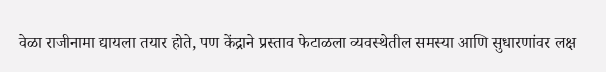वेळा राजीनामा द्यायला तयार होते, पण केंद्राने प्रस्ताव फेटाळला व्यवस्थेतील समस्या आणि सुधारणांवर लक्ष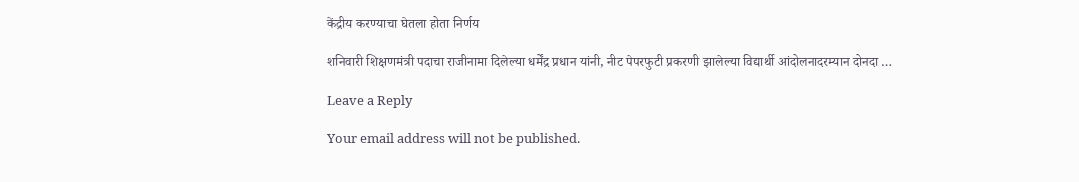केंद्रीय करण्याचा घेतला होता निर्णय

शनिवारी शिक्षणमंत्री पदाचा राजीनामा दिलेल्या धर्मेंद्र प्रधान यांनी, नीट पेपरफुटी प्रकरणी झालेल्या विद्यार्थी आंदोलनादरम्यान दोनदा …

Leave a Reply

Your email address will not be published.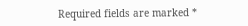Required fields are marked *